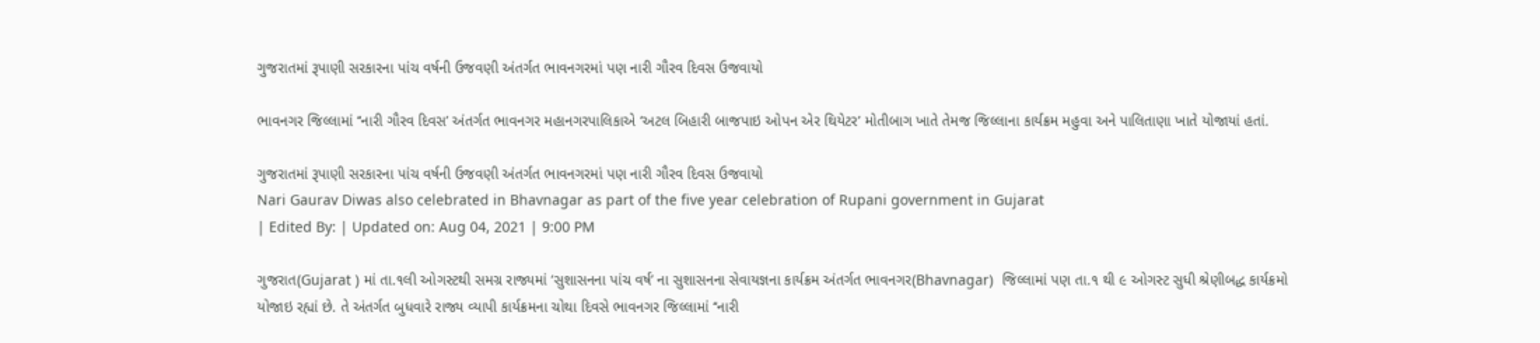ગુજરાતમાં રૂપાણી સરકારના પાંચ વર્ષની ઉજવણી અંતર્ગત ભાવનગરમાં પણ નારી ગૌરવ દિવસ ઉજવાયો

ભાવનગર જિલ્લામાં ‘‘નારી ગૌરવ દિવસ’ અંતર્ગત ભાવનગર મહાનગરપાલિકાએ ‘અટલ બિહારી બાજપાઇ ઓપન એર થિયેટર’ મોતીબાગ ખાતે તેમજ જિલ્લાના કાર્યક્રમ મહુવા અને પાલિતાણા ખાતે યોજાયાં હતાં.

ગુજરાતમાં રૂપાણી સરકારના પાંચ વર્ષની ઉજવણી અંતર્ગત ભાવનગરમાં પણ નારી ગૌરવ દિવસ ઉજવાયો
Nari Gaurav Diwas also celebrated in Bhavnagar as part of the five year celebration of Rupani government in Gujarat
| Edited By: | Updated on: Aug 04, 2021 | 9:00 PM

ગુજરાત(Gujarat ) માં તા.૧લી ઓગસ્ટથી સમગ્ર રાજ્યમાં ‘સુશાસનના પાંચ વર્ષ’ ના સુશાસનના સેવાયજ્ઞના કાર્યક્રમ અંતર્ગત ભાવનગર(Bhavnagar)  જિલ્લામાં પણ તા.૧ થી ૯ ઓગસ્ટ સુધી શ્રેણીબદ્ધ કાર્યક્રમો યોજાઇ રહ્યાં છે. તે અંતર્ગત બુધવારે રાજ્ય વ્યાપી કાર્યક્રમના ચોથા દિવસે ભાવનગર જિલ્લામાં ‘‘નારી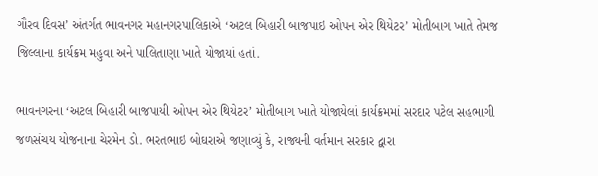ગૌરવ દિવસ’ અંતર્ગત ભાવનગર મહાનગરપાલિકાએ ‘અટલ બિહારી બાજપાઇ ઓપન એર થિયેટર’ મોતીબાગ ખાતે તેમજ જિલ્લાના કાર્યક્રમ મહુવા અને પાલિતાણા ખાતે યોજાયાં હતાં.

ભાવનગરના ‘અટલ બિહારી બાજપાયી ઓપન એર થિયેટર’ મોતીબાગ ખાતે યોજાયેલાં કાર્યક્રમમાં સરદાર પટેલ સહભાગી જળસંચય યોજનાના ચેરમેન ડો. ભરતભાઇ બોઘરાએ જણાવ્યું કે, રાજ્યની વર્તમાન સરકાર દ્વારા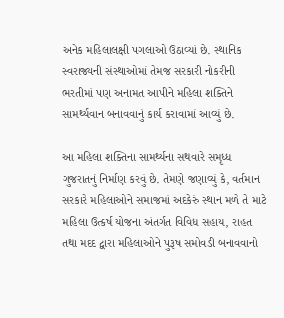અનેક મહિલાલક્ષી પગલાઓ ઉઠાવ્યાં છે. સ્થાનિક સ્વરાજ્યની સંસ્થાઓમાં તેમજ સરકારી નોકરીની ભરતીમાં પણ અનામત આપીને મહિલા શક્તિને સામર્થ્યવાન બનાવવાનું કાર્ય કરાવામાં આવ્યું છે.

આ મહિલા શક્તિના સામર્થ્યના સથવારે સમૃધ્ધ ગુજરાતનું નિર્માણ કરવું છે. તેમણે જણાવ્યું કે, વર્તમાન સરકારે મહિલાઓને સમાજમાં અદકેરું સ્થાન મળે તે માટે મહિલા ઉત્કર્ષ યોજના અંતર્ગત વિવિધ સહાય, રાહત તથા મદદ દ્વારા મહિલાઓને પુરૂષ સમોવડી બનાવવાનો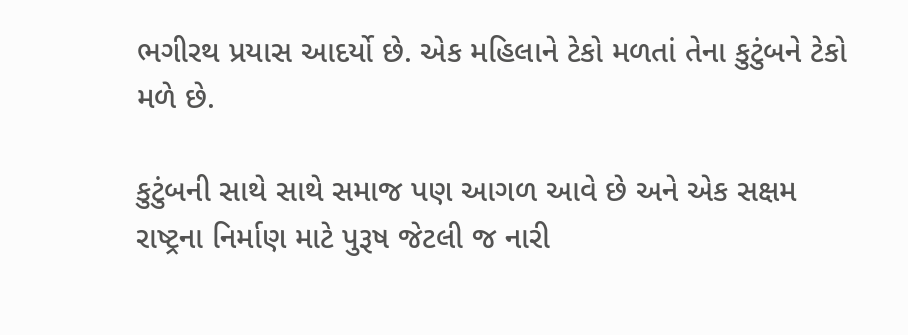ભગીરથ પ્રયાસ આદર્યો છે. એક મહિલાને ટેકો મળતાં તેના કુટુંબને ટેકો મળે છે.

કુટુંબની સાથે સાથે સમાજ પણ આગળ આવે છે અને એક સક્ષમ રાષ્ટ્રના નિર્માણ માટે પુરૂષ જેટલી જ નારી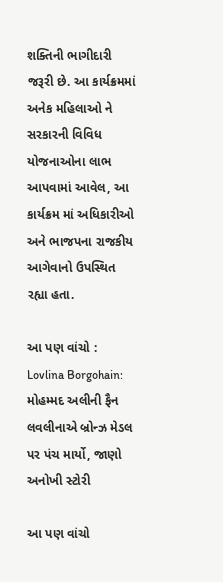શક્તિની ભાગીદારી જરૂરી છે. આ કાર્યક્રમમાં અનેક મહિલાઓ ને સરકારની વિવિધ યોજનાઓના લાભ આપવામાં આવેલ, આ કાર્યક્રમ માં અધિકારીઓ અને ભાજપના રાજકીય આગેવાનો ઉપસ્થિત  રહ્યા હતા.

આ પણ વાંચો :  Lovlina Borgohain: મોહમ્મદ અલીની ફૈન લવલીનાએ બ્રોન્ઝ મેડલ પર પંચ માર્યો, જાણો અનોખી સ્ટોરી

આ પણ વાંચો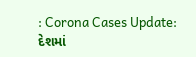: Corona Cases Update: દેશમાં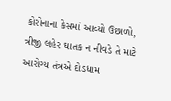કોરોનાના કેસમાં આવ્યો ઉછાળો, ત્રીજી લહેર ઘાતક ન નીવડે તે માટે આરોગ્ય તંત્રએ દોડધામ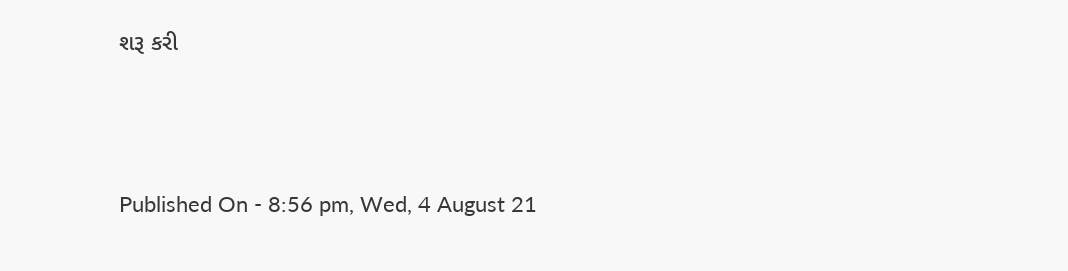શરૂ કરી



Published On - 8:56 pm, Wed, 4 August 21